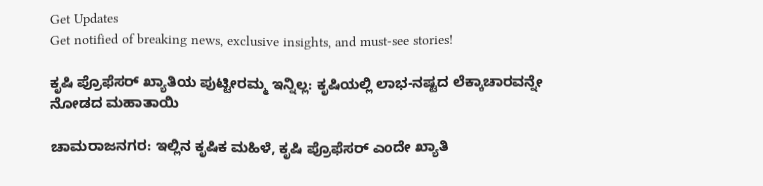Get Updates
Get notified of breaking news, exclusive insights, and must-see stories!

ಕೃಷಿ ಪ್ರೊಫೆಸರ್ ಖ್ಯಾತಿಯ ಪುಟ್ಟೀರಮ್ಮ ಇನ್ನಿಲ್ಲ: ಕೃಷಿಯಲ್ಲಿ ಲಾಭ-ನಷ್ಟದ ಲೆಕ್ಕಾಚಾರವನ್ನೇ ನೋಡದ ಮಹಾತಾಯಿ

ಚಾಮರಾಜನಗರ: ಇಲ್ಲಿನ ಕೃಷಿಕ ಮಹಿಳೆ, ಕೃಷಿ ಪ್ರೊಫೆಸರ್ ಎಂದೇ ಖ್ಯಾತಿ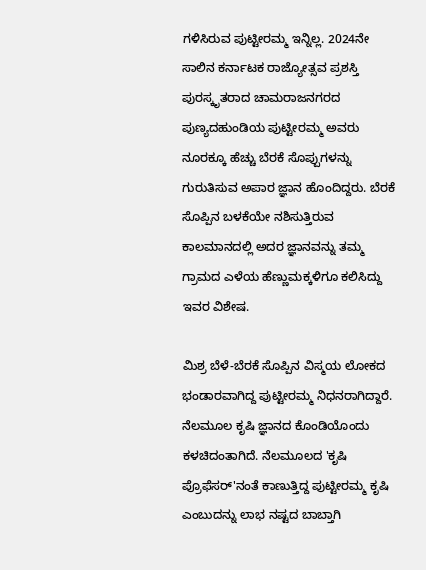ಗಳಿಸಿರುವ ಪುಟ್ಟೀರಮ್ಮ ಇನ್ನಿಲ್ಲ. 2024ನೇ ಸಾಲಿನ ಕರ್ನಾಟಕ ರಾಜ್ಯೋತ್ಸವ ಪ್ರಶಸ್ತಿ ಪುರಸ್ಕೃತರಾದ ಚಾಮರಾಜನಗರದ ಪುಣ್ಯದಹುಂಡಿಯ ಪುಟ್ಟೀರಮ್ಮ ಅವರು ನೂರಕ್ಕೂ ಹೆಚ್ಚು ಬೆರಕೆ ಸೊಪ್ಪುಗಳನ್ನು ಗುರುತಿಸುವ ಅಪಾರ ಜ್ಞಾನ ಹೊಂದಿದ್ದರು. ಬೆರಕೆ ಸೊಪ್ಪಿನ ಬಳಕೆಯೇ ನಶಿಸುತ್ತಿರುವ ಕಾಲಮಾನದಲ್ಲಿ ಅದರ ಜ್ಞಾನವನ್ನು ತಮ್ಮ ಗ್ರಾಮದ ಎಳೆಯ ಹೆಣ್ಣುಮಕ್ಕಳಿಗೂ ಕಲಿಸಿದ್ದು ಇವರ ವಿಶೇಷ.

ಮಿಶ್ರ ಬೆಳೆ-ಬೆರಕೆ ಸೊಪ್ಪಿನ ವಿಸ್ಮಯ ಲೋಕದ ಭಂಡಾರವಾಗಿದ್ದ ಪುಟ್ಟೀರಮ್ಮ ನಿಧನರಾಗಿದ್ದಾರೆ. ನೆಲಮೂಲ ಕೃಷಿ ಜ್ಞಾನದ ಕೊಂಡಿಯೊಂದು ಕಳಚಿದಂತಾಗಿದೆ. ನೆಲಮೂಲದ 'ಕೃಷಿ ಪ್ರೊಫೆಸರ್'ನಂತೆ ಕಾಣುತ್ತಿದ್ದ ಪುಟ್ಟೀರಮ್ಮ ಕೃಷಿ ಎಂಬುದನ್ನು ಲಾಭ ನಷ್ಟದ ಬಾಬ್ತಾಗಿ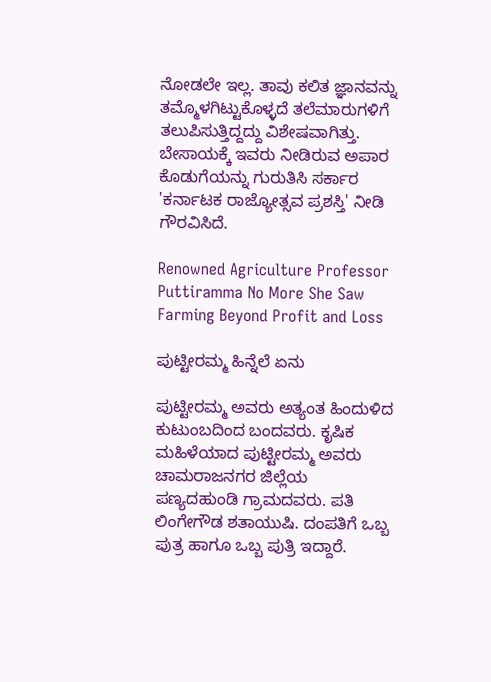ನೋಡಲೇ ಇಲ್ಲ. ತಾವು ಕಲಿತ ಜ್ಞಾನವನ್ನು ತಮ್ಮೊಳಗಿಟ್ಟುಕೊಳ್ಳದೆ ತಲೆಮಾರುಗಳಿಗೆ ತಲುಪಿಸುತ್ತಿದ್ದದ್ದು ವಿಶೇಷವಾಗಿತ್ತು. ಬೇಸಾಯಕ್ಕೆ ಇವರು ನೀಡಿರುವ ಅಪಾರ ಕೊಡುಗೆಯನ್ನು ಗುರುತಿಸಿ ಸರ್ಕಾರ 'ಕರ್ನಾಟಕ ರಾಜ್ಯೋತ್ಸವ ಪ್ರಶಸ್ತಿ' ನೀಡಿ ಗೌರವಿಸಿದೆ.

Renowned Agriculture Professor Puttiramma No More She Saw Farming Beyond Profit and Loss

ಪುಟ್ಟೀರಮ್ಮ ಹಿನ್ನೆಲೆ ಏನು

ಪುಟ್ಟೀರಮ್ಮ ಅವರು ಅತ್ಯಂತ ಹಿಂದುಳಿದ ಕುಟುಂಬದಿಂದ ಬಂದವರು. ಕೃಷಿಕ ಮಹಿಳೆಯಾದ ಪುಟ್ಟೀರಮ್ಮ ಅವರು ಚಾಮರಾಜನಗರ ಜಿಲ್ಲೆಯ ಪಣ್ಯದಹುಂಡಿ ಗ್ರಾಮದವರು. ಪತಿ ಲಿಂಗೇಗೌಡ ಶತಾಯುಷಿ. ದಂಪತಿಗೆ ಒಬ್ಬ ಪುತ್ರ ಹಾಗೂ ಒಬ್ಬ ಪುತ್ರಿ ಇದ್ದಾರೆ.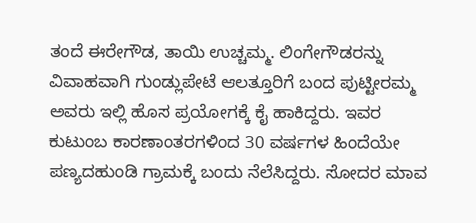ತಂದೆ ಈರೇಗೌಡ, ತಾಯಿ ಉಚ್ಚಮ್ಮ. ಲಿಂಗೇಗೌಡರನ್ನು ವಿವಾಹವಾಗಿ ಗುಂಡ್ಲುಪೇಟೆ ಆಲತ್ತೂರಿಗೆ ಬಂದ ಪುಟ್ಟೀರಮ್ಮ ಅವರು ಇಲ್ಲಿ ಹೊಸ ಪ್ರಯೋಗಕ್ಕೆ ಕೈ ಹಾಕಿದ್ದರು. ಇವರ ಕುಟುಂಬ ಕಾರಣಾಂತರಗಳಿಂದ 30 ವರ್ಷಗಳ ಹಿಂದೆಯೇ ಪಣ್ಯದಹುಂಡಿ ಗ್ರಾಮಕ್ಕೆ ಬಂದು ನೆಲೆಸಿದ್ದರು. ಸೋದರ ಮಾವ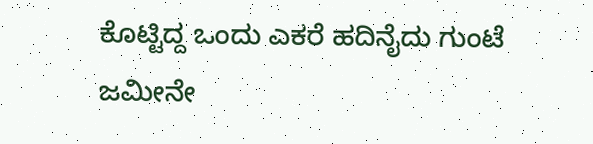ಕೊಟ್ಟಿದ್ದ ಒಂದು ಎಕರೆ ಹದಿನೈದು ಗುಂಟೆ ಜಮೀನೇ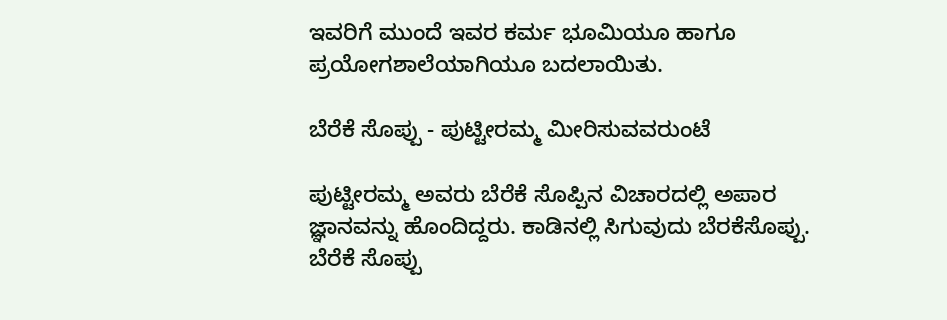ಇವರಿಗೆ ಮುಂದೆ ಇವರ ಕರ್ಮ ಭೂಮಿಯೂ ಹಾಗೂ ಪ್ರಯೋಗಶಾಲೆಯಾಗಿಯೂ ಬದಲಾಯಿತು.

ಬೆರೆಕೆ ಸೊಪ್ಪು - ಪುಟ್ಟೀರಮ್ಮ ಮೀರಿಸುವವರುಂಟೆ

ಪುಟ್ಟೀರಮ್ಮ ಅವರು ಬೆರೆಕೆ ಸೊಪ್ಪಿನ ವಿಚಾರದಲ್ಲಿ ಅಪಾರ ಜ್ಞಾನವನ್ನು ಹೊಂದಿದ್ದರು. ಕಾಡಿನಲ್ಲಿ ಸಿಗುವುದು ಬೆರಕೆಸೊಪ್ಪು. ಬೆರೆಕೆ ಸೊಪ್ಪು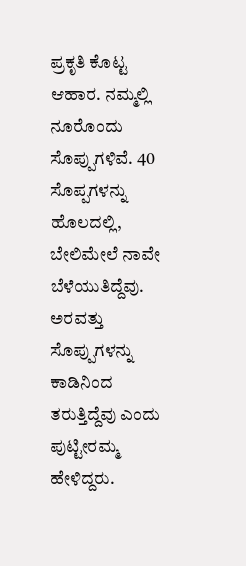ಪ್ರಕೃತಿ ಕೊಟ್ಟ ಆಹಾರ. ನಮ್ಮಲ್ಲಿ ನೂರೊಂದು ಸೊಪ್ಪುಗಳಿವೆ. 40 ಸೊಪ್ಪಗಳನ್ನು ಹೊಲದಲ್ಲಿ, ಬೇಲಿಮೇಲೆ ನಾವೇ ಬೆಳೆಯುತಿದ್ದೆವು. ಅರವತ್ತು ಸೊಪ್ಪುಗಳನ್ನು ಕಾಡಿನಿಂದ ತರುತ್ತಿದ್ದೆವು ಎಂದು ಪುಟ್ಟೀರಮ್ಮ ಹೇಳಿದ್ದರು.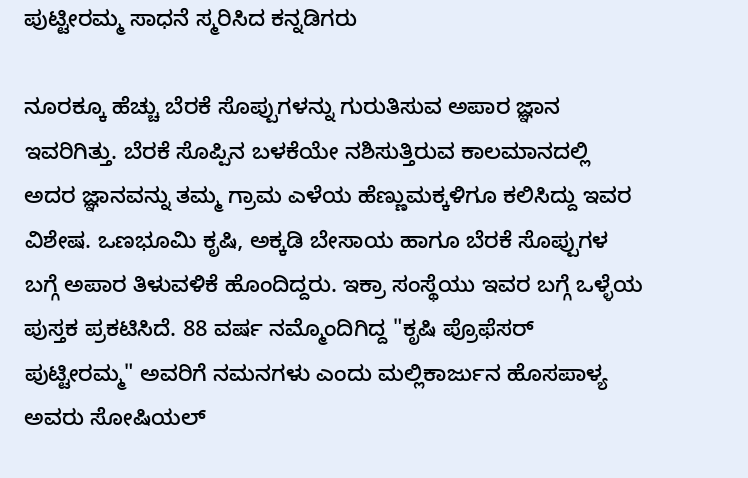ಪುಟ್ಟೀರಮ್ಮ ಸಾಧನೆ ಸ್ಮರಿಸಿದ ಕನ್ನಡಿಗರು

ನೂರಕ್ಕೂ ಹೆಚ್ಚು ಬೆರಕೆ ಸೊಪ್ಪುಗಳನ್ನು ಗುರುತಿಸುವ ಅಪಾರ ಜ್ಞಾನ ಇವರಿಗಿತ್ತು. ಬೆರಕೆ ಸೊಪ್ಪಿನ ಬಳಕೆಯೇ ನಶಿಸುತ್ತಿರುವ ಕಾಲಮಾನದಲ್ಲಿ ಅದರ ಜ್ಞಾನವನ್ನು ತಮ್ಮ ಗ್ರಾಮ ಎಳೆಯ ಹೆಣ್ಣುಮಕ್ಕಳಿಗೂ ಕಲಿಸಿದ್ದು ಇವರ ವಿಶೇಷ. ಒಣಭೂಮಿ ಕೃಷಿ, ಅಕ್ಕಡಿ ಬೇಸಾಯ ಹಾಗೂ ಬೆರಕೆ ಸೊಪ್ಪುಗಳ ಬಗ್ಗೆ ಅಪಾರ ತಿಳುವಳಿಕೆ ಹೊಂದಿದ್ದರು. ಇಕ್ರಾ ಸಂಸ್ಥೆಯು ಇವರ ಬಗ್ಗೆ ಒಳ್ಳೆಯ ಪುಸ್ತಕ ಪ್ರಕಟಿಸಿದೆ. 88 ವರ್ಷ ನಮ್ಮೊಂದಿಗಿದ್ದ "ಕೃಷಿ ಪ್ರೊಫೆಸರ್‌ ಪುಟ್ಟೀರಮ್ಮ" ಅವರಿಗೆ ನಮನಗಳು ಎಂದು ಮಲ್ಲಿಕಾರ್ಜುನ ಹೊಸಪಾಳ್ಯ ಅವರು ಸೋಷಿಯಲ್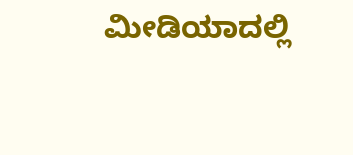ಮೀಡಿಯಾದಲ್ಲಿ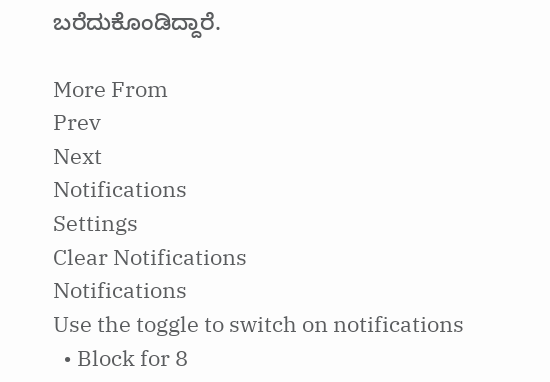ಬರೆದುಕೊಂಡಿದ್ದಾರೆ.

More From
Prev
Next
Notifications
Settings
Clear Notifications
Notifications
Use the toggle to switch on notifications
  • Block for 8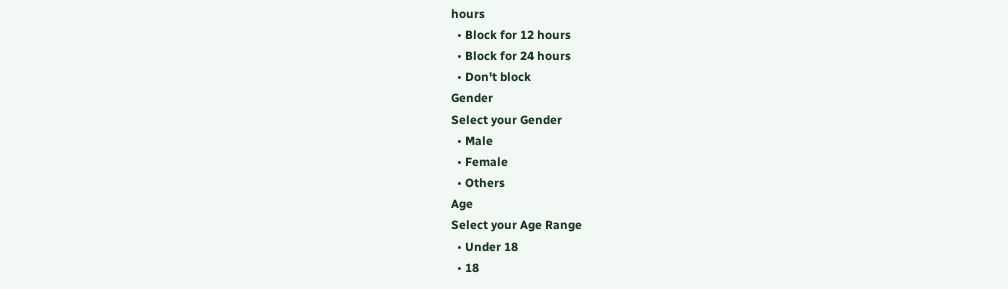hours
  • Block for 12 hours
  • Block for 24 hours
  • Don't block
Gender
Select your Gender
  • Male
  • Female
  • Others
Age
Select your Age Range
  • Under 18
  • 18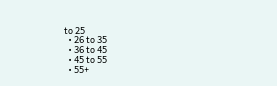to 25
  • 26 to 35
  • 36 to 45
  • 45 to 55
  • 55+